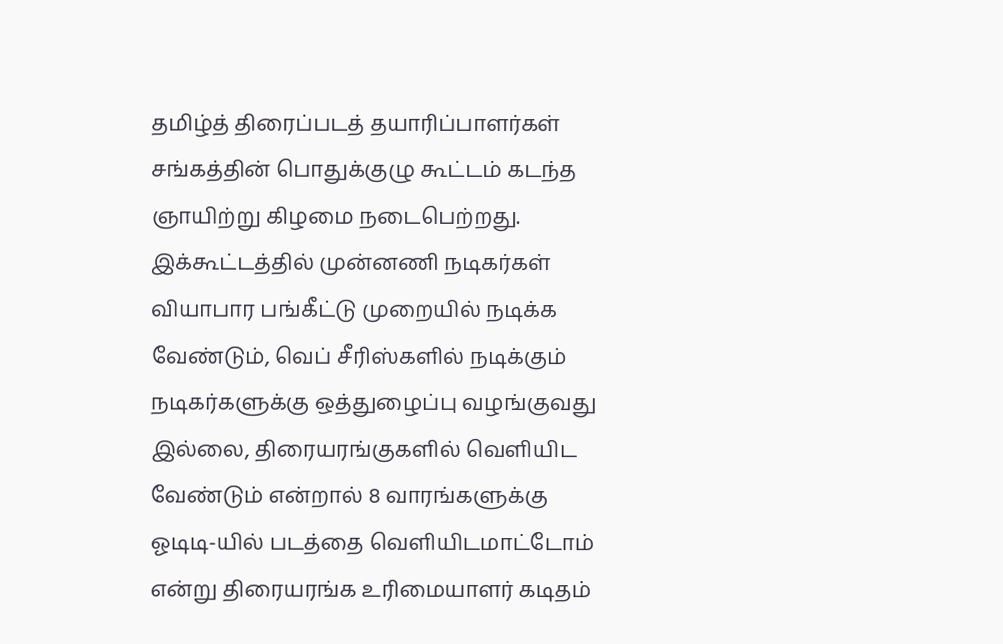தமிழ்த் திரைப்படத் தயாரிப்பாளர்கள் சங்கத்தின் பொதுக்குழு கூட்டம் கடந்த ஞாயிற்று கிழமை நடைபெற்றது. இக்கூட்டத்தில் முன்னணி நடிகர்கள் வியாபார பங்கீட்டு முறையில் நடிக்க வேண்டும், வெப் சீரிஸ்களில் நடிக்கும் நடிகர்களுக்கு ஒத்துழைப்பு வழங்குவது இல்லை, திரையரங்குகளில் வெளியிட வேண்டும் என்றால் 8 வாரங்களுக்கு ஓடிடி-யில் படத்தை வெளியிடமாட்டோம் என்று திரையரங்க உரிமையாளர் கடிதம்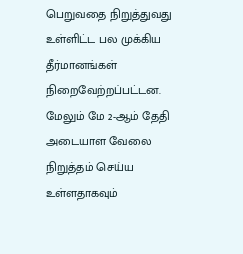பெறுவதை நிறுத்துவது உள்ளிட்ட பல முக்கிய தீர்மானங்கள் நிறைவேற்றப்பட்டன. மேலும் மே 2-ஆம் தேதி அடையாள வேலை நிறுத்தம் செய்ய உள்ளதாகவும்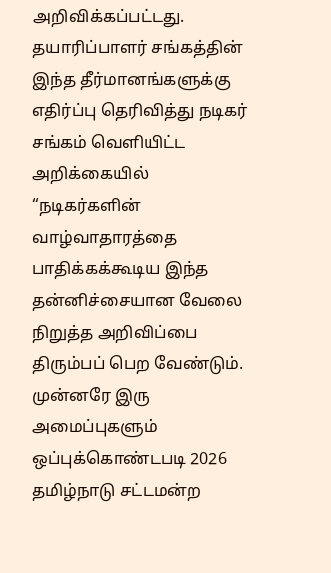அறிவிக்கப்பட்டது.
தயாரிப்பாளர் சங்கத்தின் இந்த தீர்மானங்களுக்கு எதிர்ப்பு தெரிவித்து நடிகர் சங்கம் வெளியிட்ட அறிக்கையில் “நடிகர்களின் வாழ்வாதாரத்தை பாதிக்கக்கூடிய இந்த தன்னிச்சையான வேலை நிறுத்த அறிவிப்பை திரும்பப் பெற வேண்டும். முன்னரே இரு அமைப்புகளும் ஒப்புக்கொண்டபடி 2026 தமிழ்நாடு சட்டமன்ற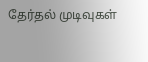தேர்தல் முடிவுகள்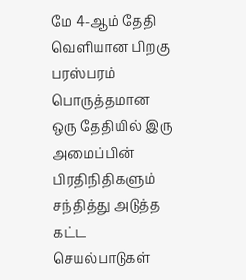மே 4-ஆம் தேதி வெளியான பிறகு பரஸ்பரம் பொருத்தமான ஒரு தேதியில் இரு அமைப்பின் பிரதிநிதிகளும் சந்தித்து அடுத்த கட்ட செயல்பாடுகள்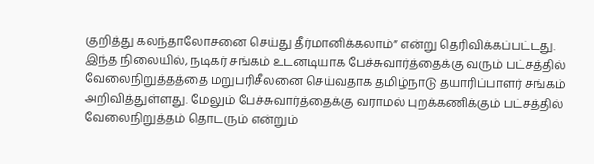குறித்து கலந்தாலோசனை செய்து தீர்மானிக்கலாம்” என்று தெரிவிக்கப்பட்டது.
இந்த நிலையில், நடிகர் சங்கம் உடனடியாக பேச்சுவார்த்தைக்கு வரும் பட்சத்தில் வேலைநிறுத்தத்தை மறுபரிசீலனை செய்வதாக தமிழ்நாடு தயாரிப்பாளர் சங்கம் அறிவித்துள்ளது. மேலும் பேச்சுவார்த்தைக்கு வராமல் புறக்கணிக்கும் பட்சத்தில் வேலைநிறுத்தம் தொடரும் என்றும்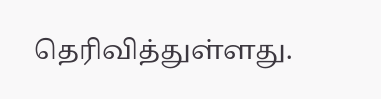தெரிவித்துள்ளது.